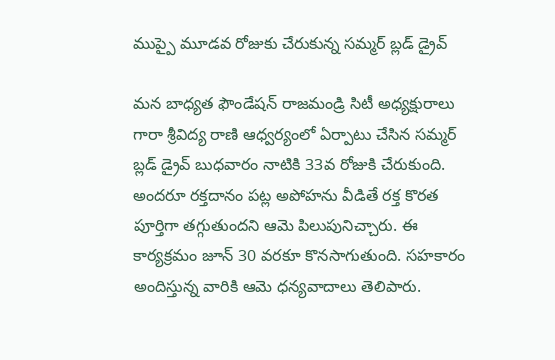ముప్పై మూడవ రోజుకు చేరుకున్న సమ్మర్ బ్లడ్ డ్రైవ్

మన బాధ్యత ఫౌండేషన్ రాజమండ్రి సిటీ అధ్యక్షురాలు గారా శ్రీవిద్య రాణి ఆధ్వర్యంలో ఏర్పాటు చేసిన సమ్మర్ బ్లడ్ డ్రైవ్ బుధవారం నాటికి 33వ రోజుకి చేరుకుంది. అందరూ రక్తదానం పట్ల అపోహను వీడితే రక్త కొరత పూర్తిగా తగ్గుతుందని ఆమె పిలుపునిచ్చారు. ఈ కార్యక్రమం జూన్ 30 వరకూ కొనసాగుతుంది. సహకారం అందిస్తున్న వారికి ఆమె ధన్యవాదాలు తెలిపారు.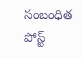సంబంధిత పోస్ట్